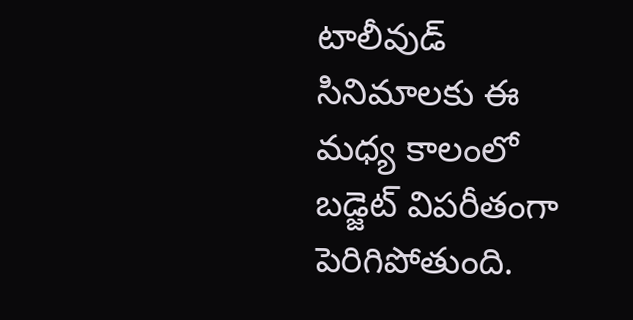టాలీవుడ్ సినిమాలకు ఈ మధ్య కాలంలో బడ్జెట్ విపరీతంగా పెరిగిపోతుంది.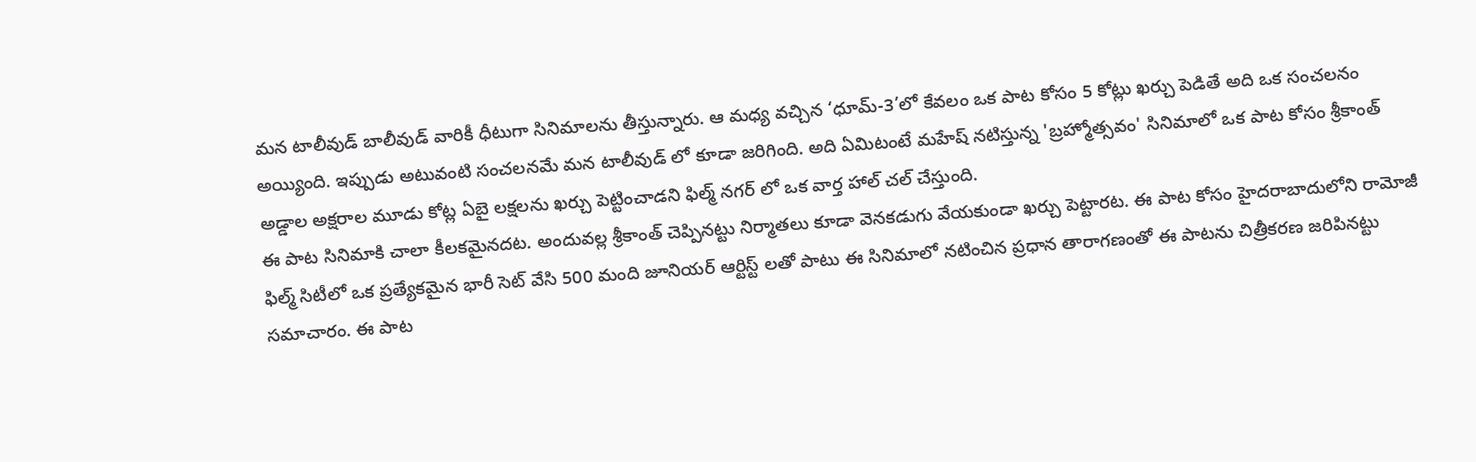మన టాలీవుడ్ బాలీవుడ్ వారికీ ధీటుగా సినిమాలను తీస్తున్నారు. ఆ మధ్య వచ్చిన ‘ధూమ్-3’లో కేవలం ఒక పాట కోసం 5 కోట్లు ఖర్చు పెడితే అది ఒక సంచలనం అయ్యింది. ఇప్పుడు అటువంటి సంచలనమే మన టాలీవుడ్ లో కూడా జరిగింది. అది ఏమిటంటే మహేష్ నటిస్తున్న 'బ్రహ్మోత్సవం' సినిమాలో ఒక పాట కోసం శ్రీకాంత్ అడ్డాల అక్షరాల మూడు కోట్ల ఏబై లక్షలను ఖర్చు పెట్టించాడని ఫిల్మ్ నగర్ లో ఒక వార్త హాల్ చల్ చేస్తుంది.
ఈ పాట సినిమాకి చాలా కీలకమైనదట. అందువల్ల శ్రీకాంత్ చెప్పినట్టు నిర్మాతలు కూడా వెనకడుగు వేయకుండా ఖర్చు పెట్టారట. ఈ పాట కోసం హైదరాబాదులోని రామోజీ ఫిల్మ్ సిటీలో ఒక ప్రత్యేకమైన భారీ సెట్ వేసి 500 మంది జూనియర్ ఆర్టిస్ట్ లతో పాటు ఈ సినిమాలో నటించిన ప్రధాన తారాగణంతో ఈ పాటను చిత్రీకరణ జరిపినట్టు సమాచారం. ఈ పాట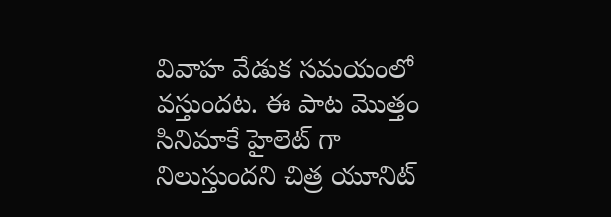వివాహ వేడుక సమయంలో వస్తుందట. ఈ పాట మొత్తం సినిమాకే హైలెట్ గా నిలుస్తుందని చిత్ర యూనిట్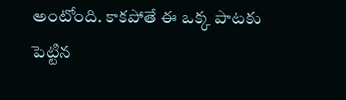అంటోంది. కాకపోతే ఈ ఒక్క పాటకు పెట్టిన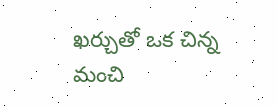ఖర్చుతో ఒక చిన్న మంచి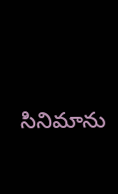సినిమాను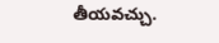తీయవచ్చు.